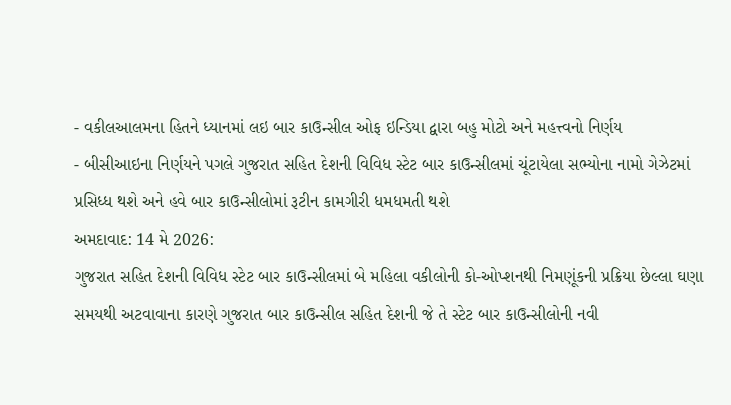- વકીલઆલમના હિતને ધ્યાનમાં લઇ બાર કાઉન્સીલ ઓફ ઇન્ડિયા દ્વારા બહુ મોટો અને મહત્ત્વનો નિર્ણય
- બીસીઆઇના નિર્ણયને પગલે ગુજરાત સહિત દેશની વિવિધ સ્ટેટ બાર કાઉન્સીલમાં ચૂંટાયેલા સભ્યોના નામો ગેઝેટમાં પ્રસિધ્ધ થશે અને હવે બાર કાઉન્સીલોમાં રૂટીન કામગીરી ધમધમતી થશે
અમદાવાદ: 14 મે 2026:
ગુજરાત સહિત દેશની વિવિધ સ્ટેટ બાર કાઉન્સીલમાં બે મહિલા વકીલોની કો-ઓપ્શનથી નિમણૂંકની પ્રક્રિયા છેલ્લા ઘણા સમયથી અટવાવાના કારણે ગુજરાત બાર કાઉન્સીલ સહિત દેશની જે તે સ્ટેટ બાર કાઉન્સીલોની નવી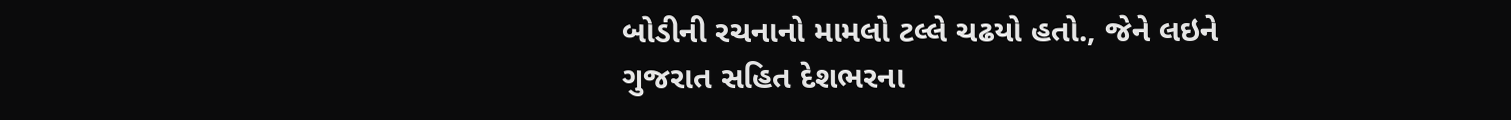બોડીની રચનાનો મામલો ટલ્લે ચઢયો હતો., જેને લઇને ગુજરાત સહિત દેશભરના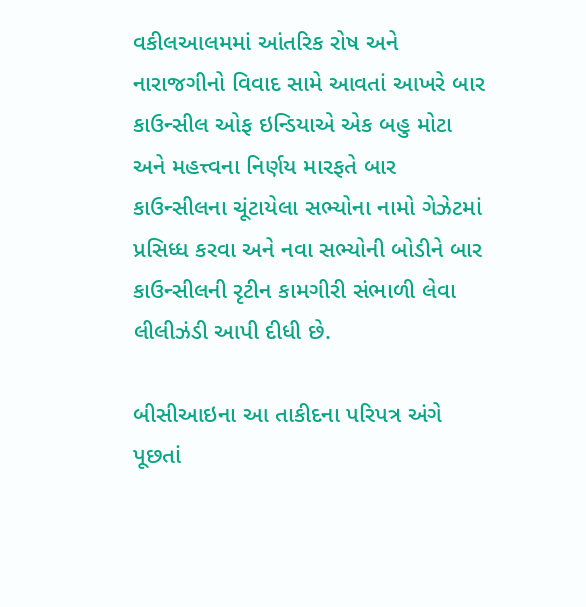વકીલઆલમમાં આંતરિક રોષ અને નારાજગીનો વિવાદ સામે આવતાં આખરે બાર કાઉન્સીલ ઓફ ઇન્ડિયાએ એક બહુ મોટા અને મહત્ત્વના નિર્ણય મારફતે બાર કાઉન્સીલના ચૂંટાયેલા સભ્યોના નામો ગેઝેટમાં પ્રસિધ્ધ કરવા અને નવા સભ્યોની બોડીને બાર કાઉન્સીલની રૃટીન કામગીરી સંભાળી લેવા લીલીઝંડી આપી દીધી છે.

બીસીઆઇના આ તાકીદના પરિપત્ર અંગે પૂછતાં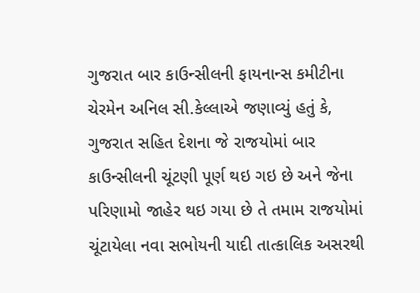ગુજરાત બાર કાઉન્સીલની ફાયનાન્સ કમીટીના ચેરમેન અનિલ સી.કેલ્લાએ જણાવ્યું હતું કે, ગુજરાત સહિત દેશના જે રાજયોમાં બાર કાઉન્સીલની ચૂંટણી પૂર્ણ થઇ ગઇ છે અને જેના પરિણામો જાહેર થઇ ગયા છે તે તમામ રાજયોમાં ચૂંટાયેલા નવા સભોયની યાદી તાત્કાલિક અસરથી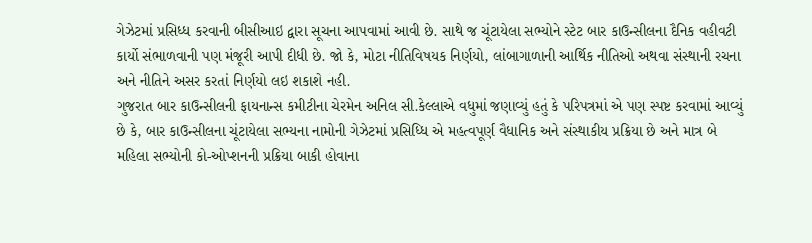ગેઝેટમાં પ્રસિધ્ધ કરવાની બીસીઆઇ દ્વારા સૂચના આપવામાં આવી છે. સાથે જ ચૂંટાયેલા સભ્યોને સ્ટેટ બાર કાઉન્સીલના દૈનિક વહીવટી કાર્યો સંભાળવાની પણ મંજૂરી આપી દીધી છે. જો કે, મોટા નીતિવિષયક નિર્ણયો, લાંબાગાળાની આર્થિક નીતિઓ અથવા સંસ્થાની રચના અને નીતિને અસર કરતાં નિર્ણયો લઇ શકાશે નહી.
ગુજરાત બાર કાઉન્સીલની ફાયનાન્સ કમીટીના ચેરમેન અનિલ સી.કેલ્લાએ વધુમાં જણાવ્યું હતું કે પરિપત્રમાં એ પણ સ્પષ્ટ કરવામાં આવ્યું છે કે, બાર કાઉન્સીલના ચૂંટાયેલા સભ્યના નામોની ગેઝેટમાં પ્રસિધ્ધિ એ મહત્વપૂર્ણ વૈધાનિક અને સંસ્થાકીય પ્રક્રિયા છે અને માત્ર બે મહિલા સભ્યોની કો-ઓપ્શનની પ્રક્રિયા બાકી હોવાના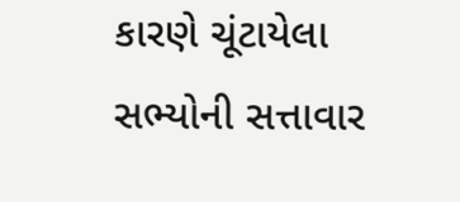કારણે ચૂંટાયેલા સભ્યોની સત્તાવાર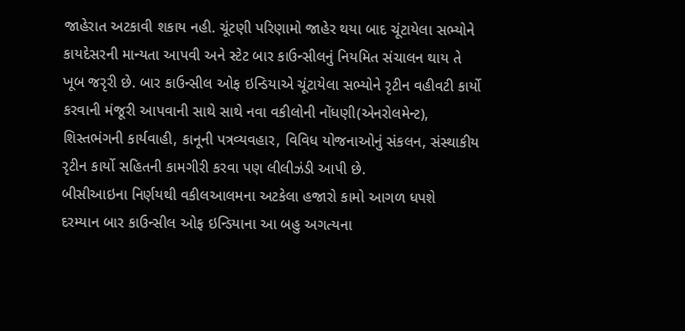જાહેરાત અટકાવી શકાય નહી. ચૂંટણી પરિણામો જાહેર થયા બાદ ચૂંટાયેલા સભ્યોને કાયદેસરની માન્યતા આપવી અને સ્ટેટ બાર કાઉન્સીલનું નિયમિત સંચાલન થાય તે ખૂબ જરૃરી છે. બાર કાઉન્સીલ ઓફ ઇન્ડિયાએ ચૂંટાયેલા સભ્યોને રૃટીન વહીવટી કાર્યો કરવાની મંજૂરી આપવાની સાથે સાથે નવા વકીલોની નોંધણી(એનરોલમેન્ટ), શિસ્તભંગની કાર્યવાહી, કાનૂની પત્રવ્યવહાર, વિવિધ યોજનાઓનું સંકલન, સંસ્થાકીય રૃટીન કાર્યો સહિતની કામગીરી કરવા પણ લીલીઝંડી આપી છે.
બીસીઆઇના નિર્ણયથી વકીલઆલમના અટકેલા હજારો કામો આગળ ધપશે
દરમ્યાન બાર કાઉન્સીલ ઓફ ઇન્ડિયાના આ બહુ અગત્યના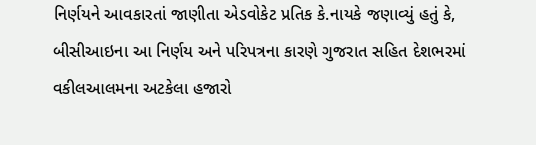નિર્ણયને આવકારતાં જાણીતા એડવોકેટ પ્રતિક કે.નાયકે જણાવ્યું હતું કે, બીસીઆઇના આ નિર્ણય અને પરિપત્રના કારણે ગુજરાત સહિત દેશભરમાં વકીલઆલમના અટકેલા હજારો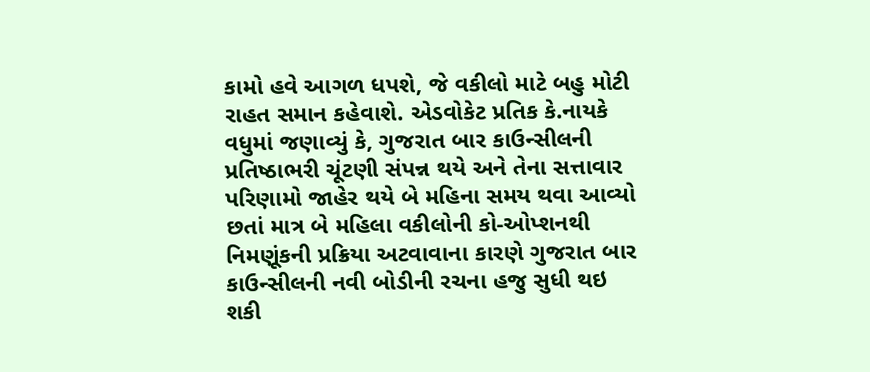કામો હવે આગળ ધપશે, જે વકીલો માટે બહુ મોટી રાહત સમાન કહેવાશે. એડવોકેટ પ્રતિક કે.નાયકે વધુમાં જણાવ્યું કે, ગુજરાત બાર કાઉન્સીલની પ્રતિષ્ઠાભરી ચૂંટણી સંપન્ન થયે અને તેના સત્તાવાર પરિણામો જાહેર થયે બે મહિના સમય થવા આવ્યો છતાં માત્ર બે મહિલા વકીલોની કો-ઓપ્શનથી નિમણૂંકની પ્રક્રિયા અટવાવાના કારણે ગુજરાત બાર કાઉન્સીલની નવી બોડીની રચના હજુ સુધી થઇ શકી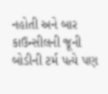નહોતી અને બાર કાઉન્સીલની જૂની બોડીની ટર્મ પત્યે પણ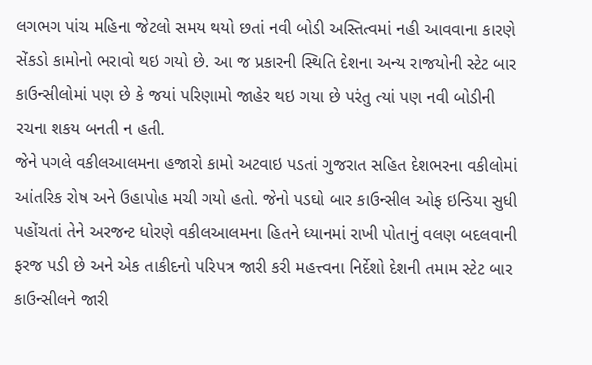લગભગ પાંચ મહિના જેટલો સમય થયો છતાં નવી બોડી અસ્તિત્વમાં નહી આવવાના કારણે સેંકડો કામોનો ભરાવો થઇ ગયો છે. આ જ પ્રકારની સ્થિતિ દેશના અન્ય રાજયોની સ્ટેટ બાર કાઉન્સીલોમાં પણ છે કે જયાં પરિણામો જાહેર થઇ ગયા છે પરંતુ ત્યાં પણ નવી બોડીની રચના શકય બનતી ન હતી.
જેને પગલે વકીલઆલમના હજારો કામો અટવાઇ પડતાં ગુજરાત સહિત દેશભરના વકીલોમાં આંતરિક રોષ અને ઉહાપોહ મચી ગયો હતો. જેનો પડઘો બાર કાઉન્સીલ ઓફ ઇન્ડિયા સુધી પહોંચતાં તેને અરજન્ટ ધોરણે વકીલઆલમના હિતને ધ્યાનમાં રાખી પોતાનું વલણ બદલવાની ફરજ પડી છે અને એક તાકીદનો પરિપત્ર જારી કરી મહત્ત્વના નિર્દેશો દેશની તમામ સ્ટેટ બાર કાઉન્સીલને જારી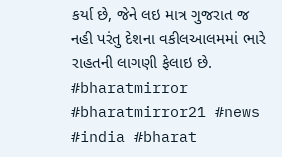કર્યા છે, જેને લઇ માત્ર ગુજરાત જ નહી પરંતુ દેશના વકીલઆલમમાં ભારે રાહતની લાગણી ફેલાઇ છે.
#bharatmirror #bharatmirror21 #news #india #bharat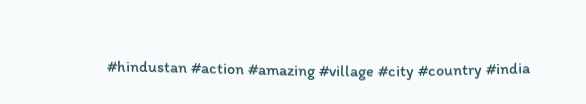#hindustan #action #amazing #village #city #country #india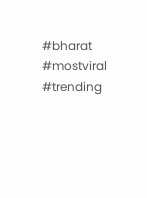#bharat #mostviral #trending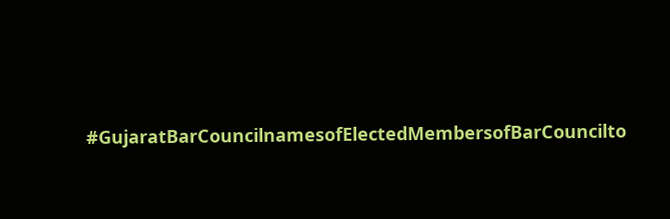#GujaratBarCouncilnamesofElectedMembersofBarCouncilto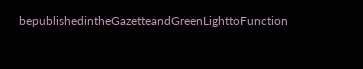bepublishedintheGazetteandGreenLighttoFunction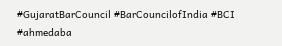#GujaratBarCouncil #BarCouncilofIndia #BCI #ahmedaba